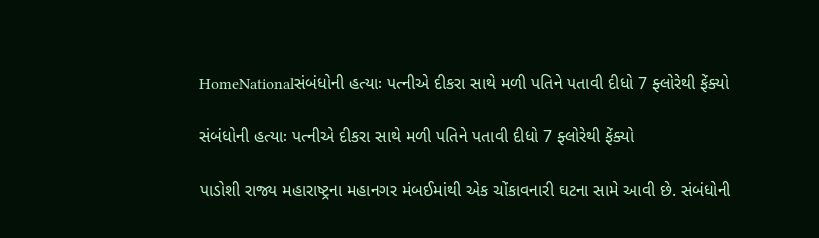HomeNationalસંબંધોની હત્યાઃ પત્નીએ દીકરા સાથે મળી પતિને પતાવી દીધો 7 ફ્લોરેથી ફેંક્યો

સંબંધોની હત્યાઃ પત્નીએ દીકરા સાથે મળી પતિને પતાવી દીધો 7 ફ્લોરેથી ફેંક્યો

પાડોશી રાજ્ય મહારાષ્ટ્રના મહાનગર મંબઈમાંથી એક ચોંકાવનારી ઘટના સામે આવી છે. સંબંધોની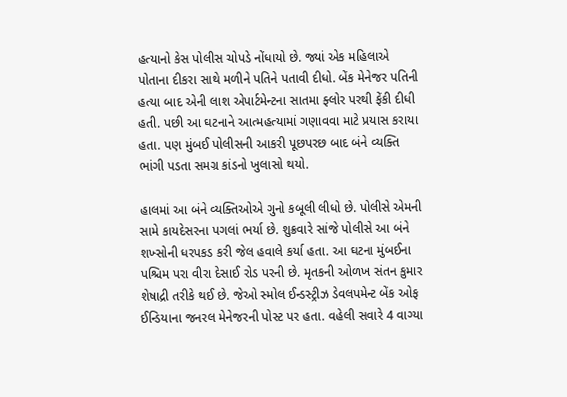હત્યાનો કેસ પોલીસ ચોપડે નોંધાયો છે. જ્યાં એક મહિલાએ પોતાના દીકરા સાથે મળીને પતિને પતાવી દીધો. બેંક મેનેજર પતિની હત્યા બાદ એની લાશ એપાર્ટમેન્ટના સાતમા ફ્લોર પરથી ફેંકી દીધી હતી. પછી આ ઘટનાને આત્મહત્યામાં ગણાવવા માટે પ્રયાસ કરાયા હતા. પણ મુંબઈ પોલીસની આકરી પૂછપરછ બાદ બંને વ્યક્તિ ભાંગી પડતા સમગ્ર કાંડનો ખુલાસો થયો.

હાલમાં આ બંને વ્યક્તિઓએ ગુનો કબૂલી લીધો છે. પોલીસે એમની સામે કાયદેસરના પગલાં ભર્યા છે. શુક્રવારે સાંજે પોલીસે આ બંને શખ્સોની ધરપકડ કરી જેલ હવાલે કર્યા હતા. આ ઘટના મુંબઈના પશ્ચિમ પરા વીરા દેસાઈ રોડ પરની છે. મૃતકની ઓળખ સંતન કુમાર શેષાદ્રી તરીકે થઈ છે. જેઓ સ્મોલ ઈન્ડસ્ટ્રીઝ ડેવલપમેન્ટ બેંક ઓફ ઈન્ડિયાના જનરલ મેનેજરની પોસ્ટ પર હતા. વહેલી સવારે 4 વાગ્યા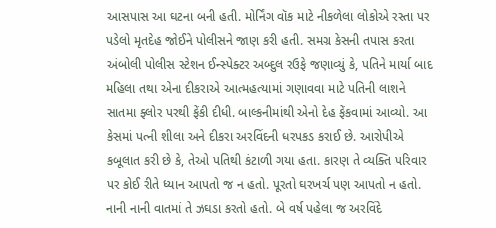આસપાસ આ ઘટના બની હતી. મોર્નિંગ વૉક માટે નીકળેલા લોકોએ રસ્તા પર પડેલો મૃતદેહ જોઈને પોલીસને જાણ કરી હતી. સમગ્ર કેસની તપાસ કરતા અંબોલી પોલીસ સ્ટેશન ઈન્સ્પેક્ટર અબ્દુલ રઉફે જણાવ્યું કે, પતિને માર્યા બાદ મહિલા તથા એના દીકરાએ આત્મહત્યામાં ગણાવવા માટે પતિની લાશને સાતમા ફ્લોર પરથી ફેંકી દીધી. બાલ્કનીમાંથી એનો દેહ ફેંકવામાં આવ્યો. આ કેસમાં પત્ની શીલા અને દીકરા અરવિંદની ધરપકડ કરાઈ છે. આરોપીએ કબૂલાત કરી છે કે, તેઓ પતિથી કંટાળી ગયા હતા. કારણ તે વ્યક્તિ પરિવાર પર કોઈ રીતે ધ્યાન આપતો જ ન હતો. પૂરતો ઘરખર્ચ પણ આપતો ન હતો. નાની નાની વાતમાં તે ઝઘડા કરતો હતો. બે વર્ષ પહેલા જ અરવિંદે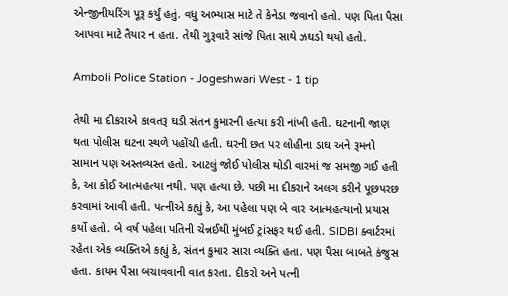એન્જીનીયરિંગ પૂરૂ કર્યું હતું. વધુ અભ્યાસ માટે તે કેનેડા જવાનો હતો. પણ પિતા પૈસા આપવા માટે તૈયાર ન હતા. તેથી ગુરૂવારે સાંજે પિતા સાથે ઝઘડો થયો હતો.

Amboli Police Station - Jogeshwari West - 1 tip

તેથી મા દીકરાએ કાવતરૂ ઘડી સંતન કુમારની હત્યા કરી નાંખી હતી. ઘટનાની જાણ થતા પોલીસ ઘટના સ્થળે પહોંચી હતી. ઘરની છત પર લોહીના ડાઘ અને રૂમનો સામાન પણ અસ્તવ્યસ્ત હતો. આટલું જોઈ પોલીસ થોડી વારમાં જ સમજી ગઈ હતી કે, આ કોઈ આત્મહત્યા નથી. પણ હત્યા છે. પછી મા દીકરાને અલગ કરીને પૂછપરછ કરવામાં આવી હતી. પત્નીએ કહ્યું કે, આ પહેલા પણ બે વાર આત્મહત્યાનો પ્રયાસ કર્યો હતો. બે વર્ષ પહેલા પતિની ચેન્નઈથી મુંબઈ ટ્રાંસફર થઈ હતી. SIDBI ક્વાર્ટરમાં રહેતા એક વ્યક્તિએ કહ્યું કે, સંતન કુમાર સારા વ્યક્તિ હતા. પણ પૈસા બાબતે કંજુસ હતા. કાયમ પૈસા બચાવવાની વાત કરતા. દીકરો અને પત્ની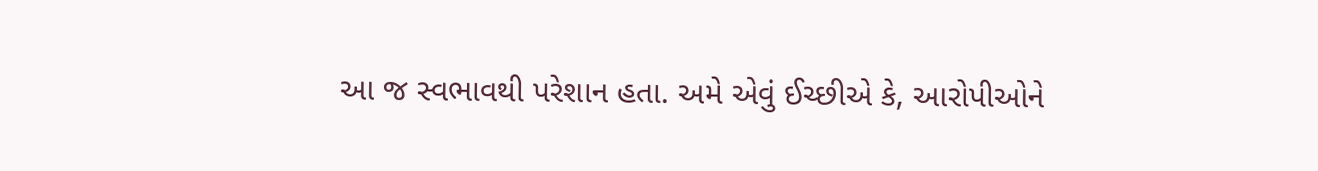આ જ સ્વભાવથી પરેશાન હતા. અમે એવું ઈચ્છીએ કે, આરોપીઓને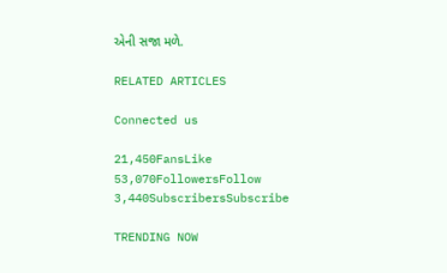એની સજા મળે.

RELATED ARTICLES

Connected us

21,450FansLike
53,070FollowersFollow
3,440SubscribersSubscribe

TRENDING NOW